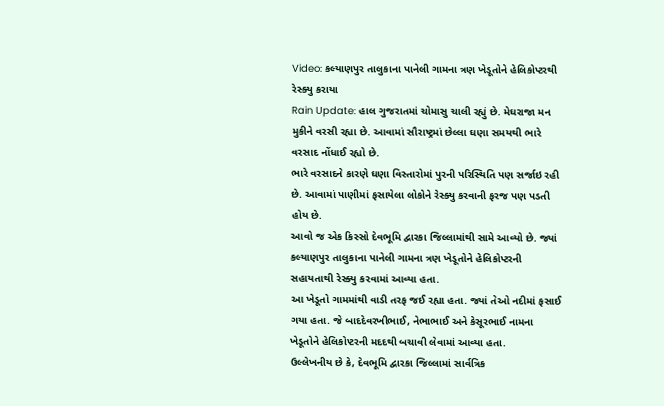Video: કલ્યાણપુર તાલુકાના પાનેલી ગામના ત્રણ ખેડૂતોને હેલિકોપ્ટરથી રેસ્ક્યુ કરાયા
Rain Update: હાલ ગુજરાતમાં ચોમાસુ ચાલી રહ્યું છે. મેઘરાજા મન મુકીને વરસી રહ્યા છે. આવામાં સૌરાષ્ટ્રમાં છેલ્લા ઘણા સમયથી ભારે વરસાદ નોંધાઈ રહ્યો છે.
ભારે વરસાદને કારણે ઘણા વિસ્તારોમાં પુરની પરિસ્થિતિ પણ સર્જાઇ રહી છે. આવામાં પાણીમાં ફસાયેલા લોકોને રેસ્ક્યુ કરવાની ફરજ પણ પડતી હોય છે.
આવો જ એક કિસ્સો દેવભૂમિ દ્વારકા જિલ્લામાંથી સામે આવ્યો છે. જ્યાં કલ્યાણપુર તાલુકાના પાનેલી ગામના ત્રણ ખેડૂતોને હેલિકોપ્ટરની સહાયતાથી રેસ્ક્યુ કરવામાં આવ્યા હતા.
આ ખેડૂતો ગામમાંથી વાડી તરફ જઈ રહ્યા હતા. જ્યાં તેઓ નદીમાં ફસાઈ ગયા હતા. જે બાદદેવરખીભાઈ, નેભાભાઈ અને કેસૂરભાઈ નામના ખેડૂતોને હેલિકોપ્ટરની મદદથી બચાવી લેવામાં આવ્યા હતા.
ઉલ્લેખનીય છે કે, દેવભૂમિ દ્વારકા જિલ્લામાં સાર્વત્રિક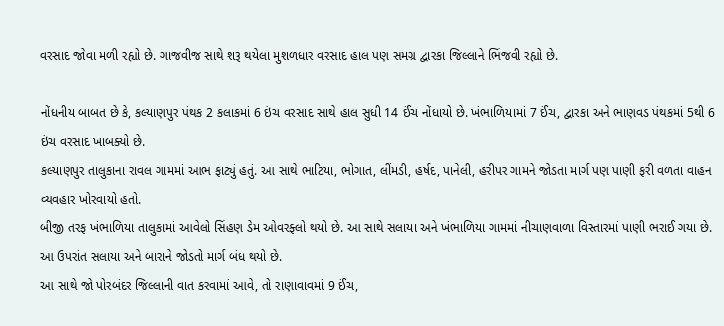વરસાદ જોવા મળી રહ્યો છે. ગાજવીજ સાથે શરૂ થયેલા મુશળધાર વરસાદ હાલ પણ સમગ્ર દ્વારકા જિલ્લાને ભિંજવી રહ્યો છે.

નોંધનીય બાબત છે કે, કલ્યાણપુર પંથક 2 કલાકમાં 6 ઇંચ વરસાદ સાથે હાલ સુધી 14 ઈંચ નોંધાયો છે. ખંભાળિયામાં 7 ઈંચ, દ્વારકા અને ભાણવડ પંથકમાં 5થી 6 ઇંચ વરસાદ ખાબક્યો છે.
કલ્યાણપુર તાલુકાના રાવલ ગામમાં આભ ફાટ્યું હતું. આ સાથે ભાટિયા, ભોગાત, લીંમડી, હર્ષદ, પાનેલી, હરીપર ગામને જોડતા માર્ગ પણ પાણી ફરી વળતા વાહન વ્યવહાર ખોરવાયો હતો.
બીજી તરફ ખંભાળિયા તાલુકામાં આવેલો સિંહણ ડેમ ઓવરફ્લો થયો છે. આ સાથે સલાયા અને ખંભાળિયા ગામમાં નીચાણવાળા વિસ્તારમાં પાણી ભરાઈ ગયા છે. આ ઉપરાંત સલાયા અને બારાને જોડતો માર્ગ બંધ થયો છે.
આ સાથે જો પોરબંદર જિલ્લાની વાત કરવામાં આવે, તો રાણાવાવમાં 9 ઈંચ,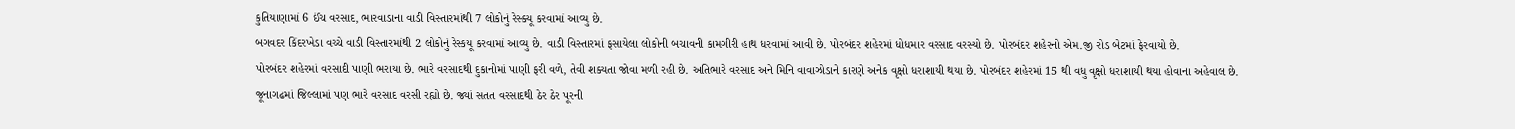કુતિયાણામાં 6 ઈંચ વરસાદ, ભારવાડાના વાડી વિસ્તારમાંથી 7 લોકોનું રેસ્ક્યૂ કરવામાં આવ્યુ છે.
બગવદર કિંદરખેડા વચ્ચે વાડી વિસ્તારમાંથી 2 લોકોનું રેસ્કયૂ કરવામાં આવ્યુ છે. વાડી વિસ્તારમાં ફસાયેલા લોકોની બચાવની કામગીરી હાથ ધરવામાં આવી છે. પોરબંદર શહેરમાં ધોધમાર વરસાદ વરસ્યો છે. પોરબંદર શહેરનો એમ.જી રોડ બેટમાં ફેરવાયો છે.
પોરબંદર શહેરમાં વરસાદી પાણી ભરાયા છે. ભારે વરસાદથી દુકાનોમાં પાણી ફરી વળે, તેવી શક્યતા જોવા મળી રહી છે. અતિભારે વરસાદ અને મિનિ વાવાઝોડાને કારણે અનેક વૃક્ષો ધરાશાયી થયા છે. પોરબંદર શહેરમાં 15 થી વધુ વૃક્ષો ધરાશાયી થયા હોવાના અહેવાલ છે.
જૂનાગઢમાં જિલ્લામાં પણ ભારે વરસાદ વરસી રહ્યો છે. જ્યાં સતત વરસાદથી ઠેર ઠેર પૂરની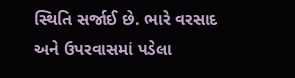સ્થિતિ સર્જાઈ છે. ભારે વરસાદ અને ઉપરવાસમાં પડેલા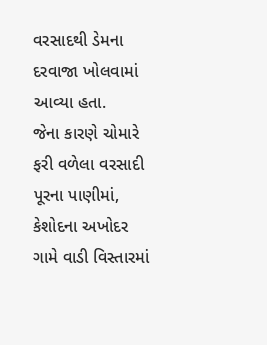વરસાદથી ડેમના દરવાજા ખોલવામાં આવ્યા હતા.
જેના કારણે ચોમારે ફરી વળેલા વરસાદી પૂરના પાણીમાં, કેશોદના અખોદર ગામે વાડી વિસ્તારમાં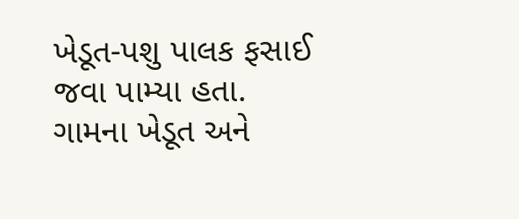ખેડૂત-પશુ પાલક ફસાઈ જવા પામ્યા હતા. ગામના ખેડૂત અને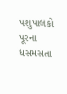પશુપાલકો પૂરના ધસમસતા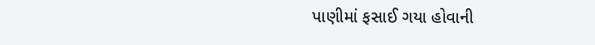પાણીમાં ફસાઈ ગયા હોવાની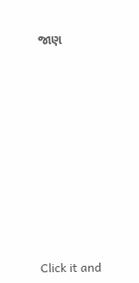જાણ












Click it and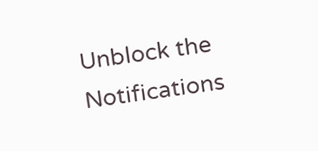Unblock the Notifications